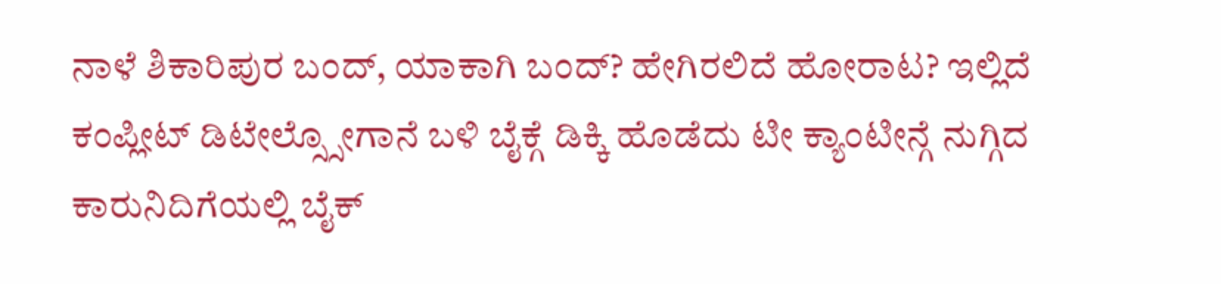ನಾಳೆ ಶಿಕಾರಿಪುರ ಬಂದ್, ಯಾಕಾಗಿ ಬಂದ್? ಹೇಗಿರಲಿದೆ ಹೋರಾಟ? ಇಲ್ಲಿದೆ ಕಂಪ್ಲೀಟ್ ಡಿಟೇಲ್ಸ್ಸೋಗಾನೆ ಬಳಿ ಬೈಕ್ಗೆ ಡಿಕ್ಕಿ ಹೊಡೆದು ಟೀ ಕ್ಯಾಂಟೀನ್ಗೆ ನುಗ್ಗಿದ ಕಾರುನಿದಿಗೆಯಲ್ಲಿ ಬೈಕ್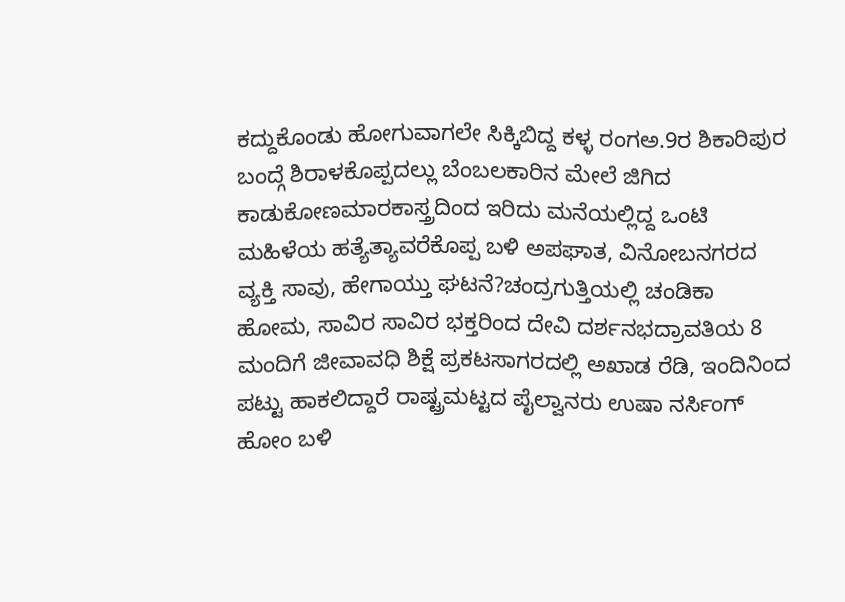ಕದ್ದುಕೊಂಡು ಹೋಗುವಾಗಲೇ ಸಿಕ್ಕಿಬಿದ್ದ ಕಳ್ಳ ರಂಗಅ.9ರ ಶಿಕಾರಿಪುರ ಬಂದ್ಗೆ ಶಿರಾಳಕೊಪ್ಪದಲ್ಲು ಬೆಂಬಲಕಾರಿನ ಮೇಲೆ ಜಿಗಿದ ಕಾಡುಕೋಣಮಾರಕಾಸ್ತ್ರದಿಂದ ಇರಿದು ಮನೆಯಲ್ಲಿದ್ದ ಒಂಟಿ ಮಹಿಳೆಯ ಹತ್ಯೆತ್ಯಾವರೆಕೊಪ್ಪ ಬಳಿ ಅಪಘಾತ, ವಿನೋಬನಗರದ ವ್ಯಕ್ತಿ ಸಾವು, ಹೇಗಾಯ್ತು ಘಟನೆ?ಚಂದ್ರಗುತ್ತಿಯಲ್ಲಿ ಚಂಡಿಕಾ ಹೋಮ, ಸಾವಿರ ಸಾವಿರ ಭಕ್ತರಿಂದ ದೇವಿ ದರ್ಶನಭದ್ರಾವತಿಯ 8 ಮಂದಿಗೆ ಜೀವಾವಧಿ ಶಿಕ್ಷೆ ಪ್ರಕಟಸಾಗರದಲ್ಲಿ ಅಖಾಡ ರೆಡಿ, ಇಂದಿನಿಂದ ಪಟ್ಟು ಹಾಕಲಿದ್ದಾರೆ ರಾಷ್ಟ್ರಮಟ್ಟದ ಪೈಲ್ವಾನರು ಉಷಾ ನರ್ಸಿಂಗ್ ಹೋಂ ಬಳಿ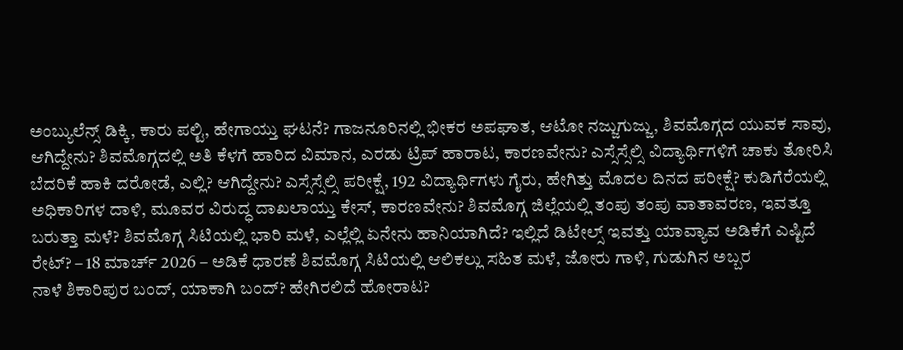ಅಂಬ್ಯುಲೆನ್ಸ್ ಡಿಕ್ಕಿ, ಕಾರು ಪಲ್ಟಿ, ಹೇಗಾಯ್ತು ಘಟನೆ? ಗಾಜನೂರಿನಲ್ಲಿ ಭೀಕರ ಅಪಘಾತ, ಆಟೋ ನಜ್ಜುಗುಜ್ಜು, ಶಿವಮೊಗ್ಗದ ಯುವಕ ಸಾವು, ಆಗಿದ್ದೇನು? ಶಿವಮೊಗ್ಗದಲ್ಲಿ ಅತಿ ಕೆಳಗೆ ಹಾರಿದ ವಿಮಾನ, ಎರಡು ಟ್ರಿಪ್ ಹಾರಾಟ, ಕಾರಣವೇನು? ಎಸ್ಸೆಸ್ಸೆಲ್ಸಿ ವಿದ್ಯಾರ್ಥಿಗಳಿಗೆ ಚಾಕು ತೋರಿಸಿ ಬೆದರಿಕೆ ಹಾಕಿ ದರೋಡೆ, ಎಲ್ಲಿ? ಆಗಿದ್ದೇನು? ಎಸ್ಸೆಸ್ಸೆಲ್ಸಿ ಪರೀಕ್ಷೆ, 192 ವಿದ್ಯಾರ್ಥಿಗಳು ಗೈರು, ಹೇಗಿತ್ತು ಮೊದಲ ದಿನದ ಪರೀಕ್ಷೆ? ಕುಡಿಗೆರೆಯಲ್ಲಿ ಅಧಿಕಾರಿಗಳ ದಾಳಿ, ಮೂವರ ವಿರುದ್ಧ ದಾಖಲಾಯ್ತು ಕೇಸ್, ಕಾರಣವೇನು? ಶಿವಮೊಗ್ಗ ಜಿಲ್ಲೆಯಲ್ಲಿ ತಂಪು ತಂಪು ವಾತಾವರಣ, ಇವತ್ತೂ ಬರುತ್ತಾ ಮಳೆ? ಶಿವಮೊಗ್ಗ ಸಿಟಿಯಲ್ಲಿ ಭಾರಿ ಮಳೆ, ಎಲ್ಲೆಲ್ಲಿ ಏನೇನು ಹಾನಿಯಾಗಿದೆ? ಇಲ್ಲಿದೆ ಡಿಟೇಲ್ಸ್ ಇವತ್ತು ಯಾವ್ಯಾವ ಅಡಿಕೆಗೆ ಎಷ್ಟಿದೆ ರೇಟ್? – 18 ಮಾರ್ಚ್ 2026 – ಅಡಿಕೆ ಧಾರಣೆ ಶಿವಮೊಗ್ಗ ಸಿಟಿಯಲ್ಲಿ ಆಲಿಕಲ್ಲು ಸಹಿತ ಮಳೆ, ಜೋರು ಗಾಳಿ, ಗುಡುಗಿನ ಅಬ್ಬರ
ನಾಳೆ ಶಿಕಾರಿಪುರ ಬಂದ್, ಯಾಕಾಗಿ ಬಂದ್? ಹೇಗಿರಲಿದೆ ಹೋರಾಟ?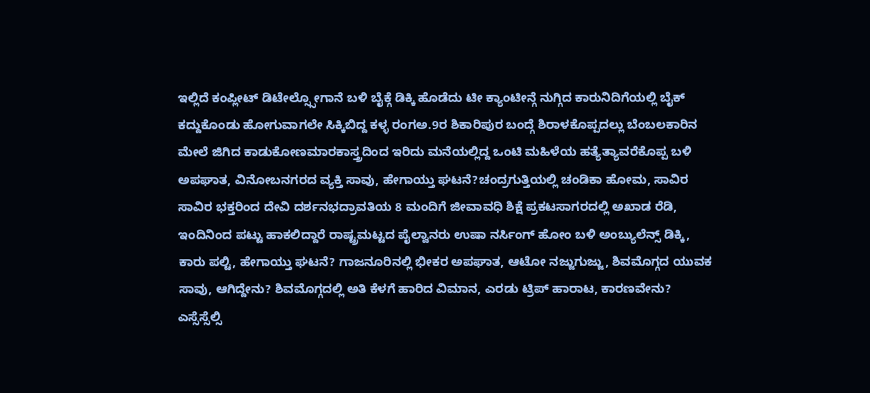ಇಲ್ಲಿದೆ ಕಂಪ್ಲೀಟ್ ಡಿಟೇಲ್ಸ್ಸೋಗಾನೆ ಬಳಿ ಬೈಕ್ಗೆ ಡಿಕ್ಕಿ ಹೊಡೆದು ಟೀ ಕ್ಯಾಂಟೀನ್ಗೆ ನುಗ್ಗಿದ ಕಾರುನಿದಿಗೆಯಲ್ಲಿ ಬೈಕ್ ಕದ್ದುಕೊಂಡು ಹೋಗುವಾಗಲೇ ಸಿಕ್ಕಿಬಿದ್ದ ಕಳ್ಳ ರಂಗಅ.9ರ ಶಿಕಾರಿಪುರ ಬಂದ್ಗೆ ಶಿರಾಳಕೊಪ್ಪದಲ್ಲು ಬೆಂಬಲಕಾರಿನ ಮೇಲೆ ಜಿಗಿದ ಕಾಡುಕೋಣಮಾರಕಾಸ್ತ್ರದಿಂದ ಇರಿದು ಮನೆಯಲ್ಲಿದ್ದ ಒಂಟಿ ಮಹಿಳೆಯ ಹತ್ಯೆತ್ಯಾವರೆಕೊಪ್ಪ ಬಳಿ ಅಪಘಾತ, ವಿನೋಬನಗರದ ವ್ಯಕ್ತಿ ಸಾವು, ಹೇಗಾಯ್ತು ಘಟನೆ?ಚಂದ್ರಗುತ್ತಿಯಲ್ಲಿ ಚಂಡಿಕಾ ಹೋಮ, ಸಾವಿರ ಸಾವಿರ ಭಕ್ತರಿಂದ ದೇವಿ ದರ್ಶನಭದ್ರಾವತಿಯ 8 ಮಂದಿಗೆ ಜೀವಾವಧಿ ಶಿಕ್ಷೆ ಪ್ರಕಟಸಾಗರದಲ್ಲಿ ಅಖಾಡ ರೆಡಿ, ಇಂದಿನಿಂದ ಪಟ್ಟು ಹಾಕಲಿದ್ದಾರೆ ರಾಷ್ಟ್ರಮಟ್ಟದ ಪೈಲ್ವಾನರು ಉಷಾ ನರ್ಸಿಂಗ್ ಹೋಂ ಬಳಿ ಅಂಬ್ಯುಲೆನ್ಸ್ ಡಿಕ್ಕಿ, ಕಾರು ಪಲ್ಟಿ, ಹೇಗಾಯ್ತು ಘಟನೆ? ಗಾಜನೂರಿನಲ್ಲಿ ಭೀಕರ ಅಪಘಾತ, ಆಟೋ ನಜ್ಜುಗುಜ್ಜು, ಶಿವಮೊಗ್ಗದ ಯುವಕ ಸಾವು, ಆಗಿದ್ದೇನು? ಶಿವಮೊಗ್ಗದಲ್ಲಿ ಅತಿ ಕೆಳಗೆ ಹಾರಿದ ವಿಮಾನ, ಎರಡು ಟ್ರಿಪ್ ಹಾರಾಟ, ಕಾರಣವೇನು? ಎಸ್ಸೆಸ್ಸೆಲ್ಸಿ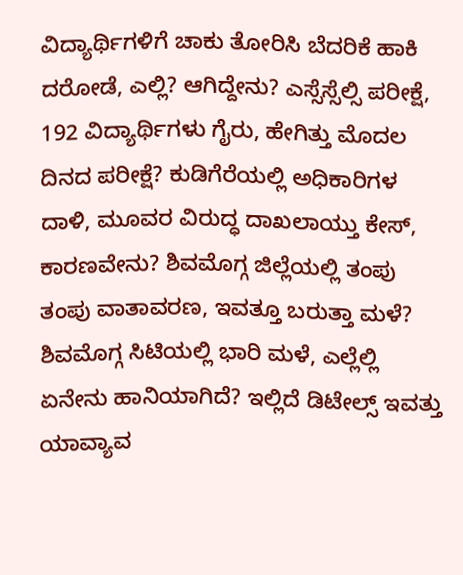ವಿದ್ಯಾರ್ಥಿಗಳಿಗೆ ಚಾಕು ತೋರಿಸಿ ಬೆದರಿಕೆ ಹಾಕಿ ದರೋಡೆ, ಎಲ್ಲಿ? ಆಗಿದ್ದೇನು? ಎಸ್ಸೆಸ್ಸೆಲ್ಸಿ ಪರೀಕ್ಷೆ, 192 ವಿದ್ಯಾರ್ಥಿಗಳು ಗೈರು, ಹೇಗಿತ್ತು ಮೊದಲ ದಿನದ ಪರೀಕ್ಷೆ? ಕುಡಿಗೆರೆಯಲ್ಲಿ ಅಧಿಕಾರಿಗಳ ದಾಳಿ, ಮೂವರ ವಿರುದ್ಧ ದಾಖಲಾಯ್ತು ಕೇಸ್, ಕಾರಣವೇನು? ಶಿವಮೊಗ್ಗ ಜಿಲ್ಲೆಯಲ್ಲಿ ತಂಪು ತಂಪು ವಾತಾವರಣ, ಇವತ್ತೂ ಬರುತ್ತಾ ಮಳೆ? ಶಿವಮೊಗ್ಗ ಸಿಟಿಯಲ್ಲಿ ಭಾರಿ ಮಳೆ, ಎಲ್ಲೆಲ್ಲಿ ಏನೇನು ಹಾನಿಯಾಗಿದೆ? ಇಲ್ಲಿದೆ ಡಿಟೇಲ್ಸ್ ಇವತ್ತು ಯಾವ್ಯಾವ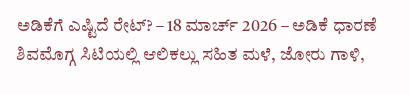ಅಡಿಕೆಗೆ ಎಷ್ಟಿದೆ ರೇಟ್? – 18 ಮಾರ್ಚ್ 2026 – ಅಡಿಕೆ ಧಾರಣೆ ಶಿವಮೊಗ್ಗ ಸಿಟಿಯಲ್ಲಿ ಆಲಿಕಲ್ಲು ಸಹಿತ ಮಳೆ, ಜೋರು ಗಾಳಿ,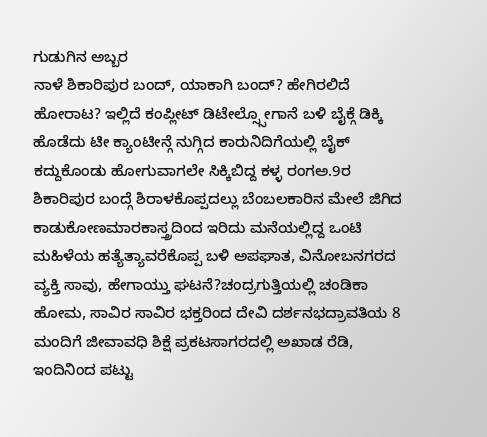ಗುಡುಗಿನ ಅಬ್ಬರ
ನಾಳೆ ಶಿಕಾರಿಪುರ ಬಂದ್, ಯಾಕಾಗಿ ಬಂದ್? ಹೇಗಿರಲಿದೆ ಹೋರಾಟ? ಇಲ್ಲಿದೆ ಕಂಪ್ಲೀಟ್ ಡಿಟೇಲ್ಸ್ಸೋಗಾನೆ ಬಳಿ ಬೈಕ್ಗೆ ಡಿಕ್ಕಿ ಹೊಡೆದು ಟೀ ಕ್ಯಾಂಟೀನ್ಗೆ ನುಗ್ಗಿದ ಕಾರುನಿದಿಗೆಯಲ್ಲಿ ಬೈಕ್ ಕದ್ದುಕೊಂಡು ಹೋಗುವಾಗಲೇ ಸಿಕ್ಕಿಬಿದ್ದ ಕಳ್ಳ ರಂಗಅ.9ರ ಶಿಕಾರಿಪುರ ಬಂದ್ಗೆ ಶಿರಾಳಕೊಪ್ಪದಲ್ಲು ಬೆಂಬಲಕಾರಿನ ಮೇಲೆ ಜಿಗಿದ ಕಾಡುಕೋಣಮಾರಕಾಸ್ತ್ರದಿಂದ ಇರಿದು ಮನೆಯಲ್ಲಿದ್ದ ಒಂಟಿ ಮಹಿಳೆಯ ಹತ್ಯೆತ್ಯಾವರೆಕೊಪ್ಪ ಬಳಿ ಅಪಘಾತ, ವಿನೋಬನಗರದ ವ್ಯಕ್ತಿ ಸಾವು, ಹೇಗಾಯ್ತು ಘಟನೆ?ಚಂದ್ರಗುತ್ತಿಯಲ್ಲಿ ಚಂಡಿಕಾ ಹೋಮ, ಸಾವಿರ ಸಾವಿರ ಭಕ್ತರಿಂದ ದೇವಿ ದರ್ಶನಭದ್ರಾವತಿಯ 8 ಮಂದಿಗೆ ಜೀವಾವಧಿ ಶಿಕ್ಷೆ ಪ್ರಕಟಸಾಗರದಲ್ಲಿ ಅಖಾಡ ರೆಡಿ, ಇಂದಿನಿಂದ ಪಟ್ಟು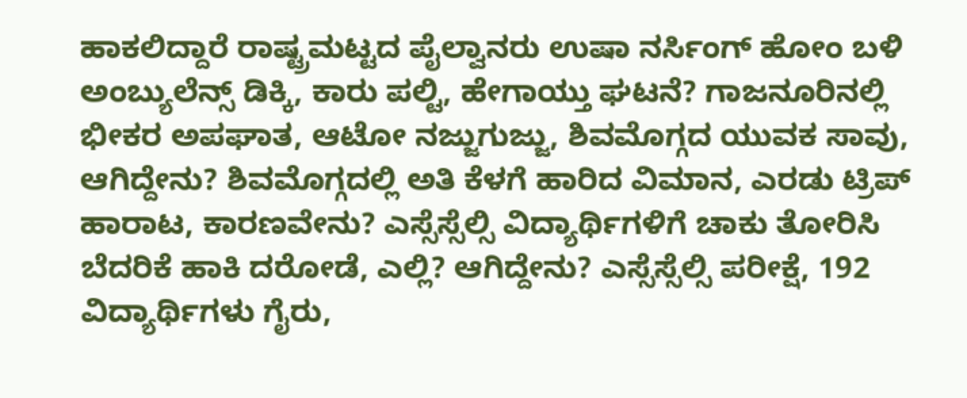ಹಾಕಲಿದ್ದಾರೆ ರಾಷ್ಟ್ರಮಟ್ಟದ ಪೈಲ್ವಾನರು ಉಷಾ ನರ್ಸಿಂಗ್ ಹೋಂ ಬಳಿ ಅಂಬ್ಯುಲೆನ್ಸ್ ಡಿಕ್ಕಿ, ಕಾರು ಪಲ್ಟಿ, ಹೇಗಾಯ್ತು ಘಟನೆ? ಗಾಜನೂರಿನಲ್ಲಿ ಭೀಕರ ಅಪಘಾತ, ಆಟೋ ನಜ್ಜುಗುಜ್ಜು, ಶಿವಮೊಗ್ಗದ ಯುವಕ ಸಾವು, ಆಗಿದ್ದೇನು? ಶಿವಮೊಗ್ಗದಲ್ಲಿ ಅತಿ ಕೆಳಗೆ ಹಾರಿದ ವಿಮಾನ, ಎರಡು ಟ್ರಿಪ್ ಹಾರಾಟ, ಕಾರಣವೇನು? ಎಸ್ಸೆಸ್ಸೆಲ್ಸಿ ವಿದ್ಯಾರ್ಥಿಗಳಿಗೆ ಚಾಕು ತೋರಿಸಿ ಬೆದರಿಕೆ ಹಾಕಿ ದರೋಡೆ, ಎಲ್ಲಿ? ಆಗಿದ್ದೇನು? ಎಸ್ಸೆಸ್ಸೆಲ್ಸಿ ಪರೀಕ್ಷೆ, 192 ವಿದ್ಯಾರ್ಥಿಗಳು ಗೈರು,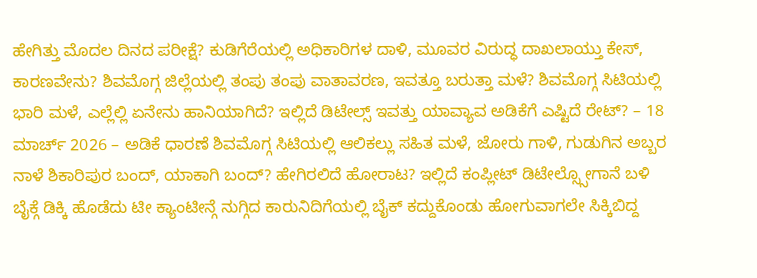ಹೇಗಿತ್ತು ಮೊದಲ ದಿನದ ಪರೀಕ್ಷೆ? ಕುಡಿಗೆರೆಯಲ್ಲಿ ಅಧಿಕಾರಿಗಳ ದಾಳಿ, ಮೂವರ ವಿರುದ್ಧ ದಾಖಲಾಯ್ತು ಕೇಸ್, ಕಾರಣವೇನು? ಶಿವಮೊಗ್ಗ ಜಿಲ್ಲೆಯಲ್ಲಿ ತಂಪು ತಂಪು ವಾತಾವರಣ, ಇವತ್ತೂ ಬರುತ್ತಾ ಮಳೆ? ಶಿವಮೊಗ್ಗ ಸಿಟಿಯಲ್ಲಿ ಭಾರಿ ಮಳೆ, ಎಲ್ಲೆಲ್ಲಿ ಏನೇನು ಹಾನಿಯಾಗಿದೆ? ಇಲ್ಲಿದೆ ಡಿಟೇಲ್ಸ್ ಇವತ್ತು ಯಾವ್ಯಾವ ಅಡಿಕೆಗೆ ಎಷ್ಟಿದೆ ರೇಟ್? – 18 ಮಾರ್ಚ್ 2026 – ಅಡಿಕೆ ಧಾರಣೆ ಶಿವಮೊಗ್ಗ ಸಿಟಿಯಲ್ಲಿ ಆಲಿಕಲ್ಲು ಸಹಿತ ಮಳೆ, ಜೋರು ಗಾಳಿ, ಗುಡುಗಿನ ಅಬ್ಬರ
ನಾಳೆ ಶಿಕಾರಿಪುರ ಬಂದ್, ಯಾಕಾಗಿ ಬಂದ್? ಹೇಗಿರಲಿದೆ ಹೋರಾಟ? ಇಲ್ಲಿದೆ ಕಂಪ್ಲೀಟ್ ಡಿಟೇಲ್ಸ್ಸೋಗಾನೆ ಬಳಿ ಬೈಕ್ಗೆ ಡಿಕ್ಕಿ ಹೊಡೆದು ಟೀ ಕ್ಯಾಂಟೀನ್ಗೆ ನುಗ್ಗಿದ ಕಾರುನಿದಿಗೆಯಲ್ಲಿ ಬೈಕ್ ಕದ್ದುಕೊಂಡು ಹೋಗುವಾಗಲೇ ಸಿಕ್ಕಿಬಿದ್ದ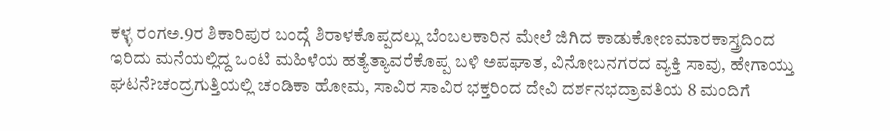ಕಳ್ಳ ರಂಗಅ.9ರ ಶಿಕಾರಿಪುರ ಬಂದ್ಗೆ ಶಿರಾಳಕೊಪ್ಪದಲ್ಲು ಬೆಂಬಲಕಾರಿನ ಮೇಲೆ ಜಿಗಿದ ಕಾಡುಕೋಣಮಾರಕಾಸ್ತ್ರದಿಂದ ಇರಿದು ಮನೆಯಲ್ಲಿದ್ದ ಒಂಟಿ ಮಹಿಳೆಯ ಹತ್ಯೆತ್ಯಾವರೆಕೊಪ್ಪ ಬಳಿ ಅಪಘಾತ, ವಿನೋಬನಗರದ ವ್ಯಕ್ತಿ ಸಾವು, ಹೇಗಾಯ್ತು ಘಟನೆ?ಚಂದ್ರಗುತ್ತಿಯಲ್ಲಿ ಚಂಡಿಕಾ ಹೋಮ, ಸಾವಿರ ಸಾವಿರ ಭಕ್ತರಿಂದ ದೇವಿ ದರ್ಶನಭದ್ರಾವತಿಯ 8 ಮಂದಿಗೆ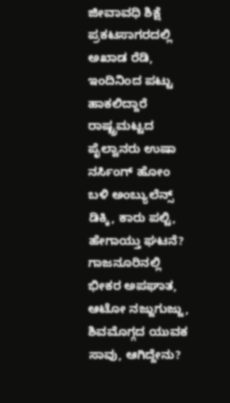ಜೀವಾವಧಿ ಶಿಕ್ಷೆ ಪ್ರಕಟಸಾಗರದಲ್ಲಿ ಅಖಾಡ ರೆಡಿ, ಇಂದಿನಿಂದ ಪಟ್ಟು ಹಾಕಲಿದ್ದಾರೆ ರಾಷ್ಟ್ರಮಟ್ಟದ ಪೈಲ್ವಾನರು ಉಷಾ ನರ್ಸಿಂಗ್ ಹೋಂ ಬಳಿ ಅಂಬ್ಯುಲೆನ್ಸ್ ಡಿಕ್ಕಿ, ಕಾರು ಪಲ್ಟಿ, ಹೇಗಾಯ್ತು ಘಟನೆ? ಗಾಜನೂರಿನಲ್ಲಿ ಭೀಕರ ಅಪಘಾತ, ಆಟೋ ನಜ್ಜುಗುಜ್ಜು, ಶಿವಮೊಗ್ಗದ ಯುವಕ ಸಾವು, ಆಗಿದ್ದೇನು?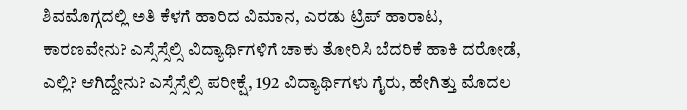ಶಿವಮೊಗ್ಗದಲ್ಲಿ ಅತಿ ಕೆಳಗೆ ಹಾರಿದ ವಿಮಾನ, ಎರಡು ಟ್ರಿಪ್ ಹಾರಾಟ, ಕಾರಣವೇನು? ಎಸ್ಸೆಸ್ಸೆಲ್ಸಿ ವಿದ್ಯಾರ್ಥಿಗಳಿಗೆ ಚಾಕು ತೋರಿಸಿ ಬೆದರಿಕೆ ಹಾಕಿ ದರೋಡೆ, ಎಲ್ಲಿ? ಆಗಿದ್ದೇನು? ಎಸ್ಸೆಸ್ಸೆಲ್ಸಿ ಪರೀಕ್ಷೆ, 192 ವಿದ್ಯಾರ್ಥಿಗಳು ಗೈರು, ಹೇಗಿತ್ತು ಮೊದಲ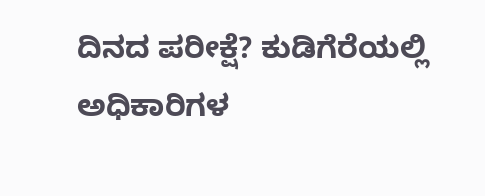ದಿನದ ಪರೀಕ್ಷೆ? ಕುಡಿಗೆರೆಯಲ್ಲಿ ಅಧಿಕಾರಿಗಳ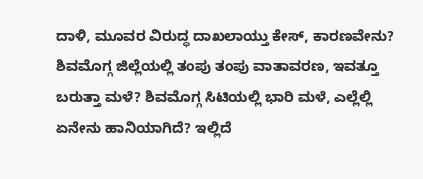ದಾಳಿ, ಮೂವರ ವಿರುದ್ಧ ದಾಖಲಾಯ್ತು ಕೇಸ್, ಕಾರಣವೇನು? ಶಿವಮೊಗ್ಗ ಜಿಲ್ಲೆಯಲ್ಲಿ ತಂಪು ತಂಪು ವಾತಾವರಣ, ಇವತ್ತೂ ಬರುತ್ತಾ ಮಳೆ? ಶಿವಮೊಗ್ಗ ಸಿಟಿಯಲ್ಲಿ ಭಾರಿ ಮಳೆ, ಎಲ್ಲೆಲ್ಲಿ ಏನೇನು ಹಾನಿಯಾಗಿದೆ? ಇಲ್ಲಿದೆ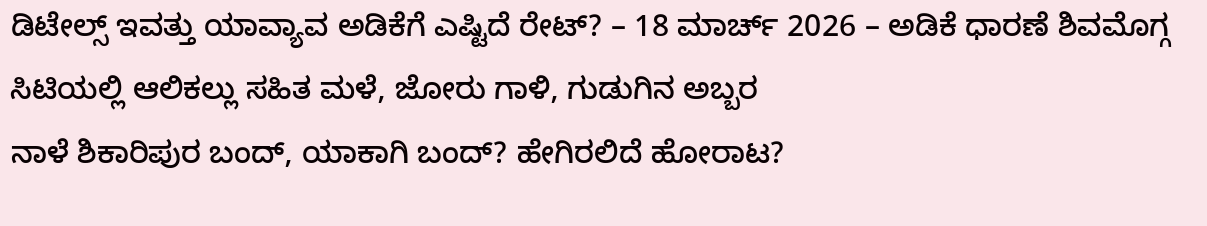ಡಿಟೇಲ್ಸ್ ಇವತ್ತು ಯಾವ್ಯಾವ ಅಡಿಕೆಗೆ ಎಷ್ಟಿದೆ ರೇಟ್? – 18 ಮಾರ್ಚ್ 2026 – ಅಡಿಕೆ ಧಾರಣೆ ಶಿವಮೊಗ್ಗ ಸಿಟಿಯಲ್ಲಿ ಆಲಿಕಲ್ಲು ಸಹಿತ ಮಳೆ, ಜೋರು ಗಾಳಿ, ಗುಡುಗಿನ ಅಬ್ಬರ
ನಾಳೆ ಶಿಕಾರಿಪುರ ಬಂದ್, ಯಾಕಾಗಿ ಬಂದ್? ಹೇಗಿರಲಿದೆ ಹೋರಾಟ?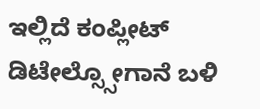ಇಲ್ಲಿದೆ ಕಂಪ್ಲೀಟ್ ಡಿಟೇಲ್ಸ್ಸೋಗಾನೆ ಬಳಿ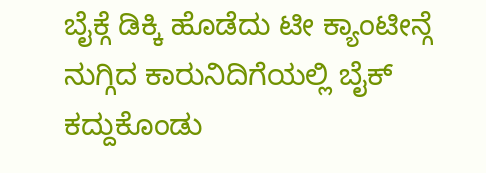ಬೈಕ್ಗೆ ಡಿಕ್ಕಿ ಹೊಡೆದು ಟೀ ಕ್ಯಾಂಟೀನ್ಗೆ ನುಗ್ಗಿದ ಕಾರುನಿದಿಗೆಯಲ್ಲಿ ಬೈಕ್ ಕದ್ದುಕೊಂಡು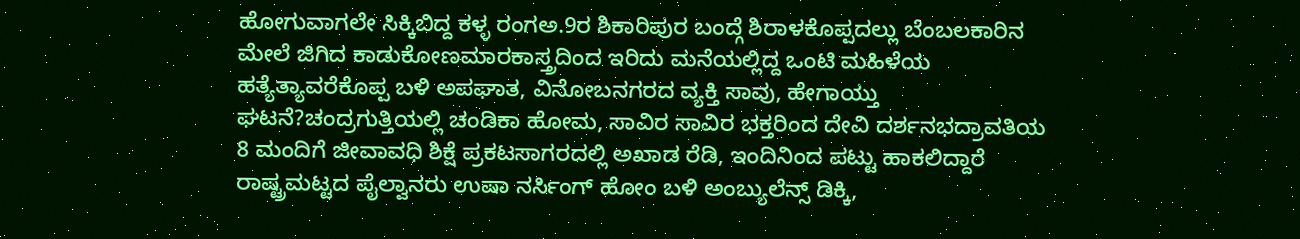ಹೋಗುವಾಗಲೇ ಸಿಕ್ಕಿಬಿದ್ದ ಕಳ್ಳ ರಂಗಅ.9ರ ಶಿಕಾರಿಪುರ ಬಂದ್ಗೆ ಶಿರಾಳಕೊಪ್ಪದಲ್ಲು ಬೆಂಬಲಕಾರಿನ ಮೇಲೆ ಜಿಗಿದ ಕಾಡುಕೋಣಮಾರಕಾಸ್ತ್ರದಿಂದ ಇರಿದು ಮನೆಯಲ್ಲಿದ್ದ ಒಂಟಿ ಮಹಿಳೆಯ ಹತ್ಯೆತ್ಯಾವರೆಕೊಪ್ಪ ಬಳಿ ಅಪಘಾತ, ವಿನೋಬನಗರದ ವ್ಯಕ್ತಿ ಸಾವು, ಹೇಗಾಯ್ತು ಘಟನೆ?ಚಂದ್ರಗುತ್ತಿಯಲ್ಲಿ ಚಂಡಿಕಾ ಹೋಮ, ಸಾವಿರ ಸಾವಿರ ಭಕ್ತರಿಂದ ದೇವಿ ದರ್ಶನಭದ್ರಾವತಿಯ 8 ಮಂದಿಗೆ ಜೀವಾವಧಿ ಶಿಕ್ಷೆ ಪ್ರಕಟಸಾಗರದಲ್ಲಿ ಅಖಾಡ ರೆಡಿ, ಇಂದಿನಿಂದ ಪಟ್ಟು ಹಾಕಲಿದ್ದಾರೆ ರಾಷ್ಟ್ರಮಟ್ಟದ ಪೈಲ್ವಾನರು ಉಷಾ ನರ್ಸಿಂಗ್ ಹೋಂ ಬಳಿ ಅಂಬ್ಯುಲೆನ್ಸ್ ಡಿಕ್ಕಿ,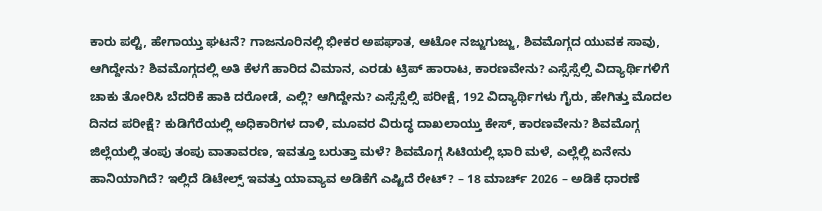ಕಾರು ಪಲ್ಟಿ, ಹೇಗಾಯ್ತು ಘಟನೆ? ಗಾಜನೂರಿನಲ್ಲಿ ಭೀಕರ ಅಪಘಾತ, ಆಟೋ ನಜ್ಜುಗುಜ್ಜು, ಶಿವಮೊಗ್ಗದ ಯುವಕ ಸಾವು, ಆಗಿದ್ದೇನು? ಶಿವಮೊಗ್ಗದಲ್ಲಿ ಅತಿ ಕೆಳಗೆ ಹಾರಿದ ವಿಮಾನ, ಎರಡು ಟ್ರಿಪ್ ಹಾರಾಟ, ಕಾರಣವೇನು? ಎಸ್ಸೆಸ್ಸೆಲ್ಸಿ ವಿದ್ಯಾರ್ಥಿಗಳಿಗೆ ಚಾಕು ತೋರಿಸಿ ಬೆದರಿಕೆ ಹಾಕಿ ದರೋಡೆ, ಎಲ್ಲಿ? ಆಗಿದ್ದೇನು? ಎಸ್ಸೆಸ್ಸೆಲ್ಸಿ ಪರೀಕ್ಷೆ, 192 ವಿದ್ಯಾರ್ಥಿಗಳು ಗೈರು, ಹೇಗಿತ್ತು ಮೊದಲ ದಿನದ ಪರೀಕ್ಷೆ? ಕುಡಿಗೆರೆಯಲ್ಲಿ ಅಧಿಕಾರಿಗಳ ದಾಳಿ, ಮೂವರ ವಿರುದ್ಧ ದಾಖಲಾಯ್ತು ಕೇಸ್, ಕಾರಣವೇನು? ಶಿವಮೊಗ್ಗ ಜಿಲ್ಲೆಯಲ್ಲಿ ತಂಪು ತಂಪು ವಾತಾವರಣ, ಇವತ್ತೂ ಬರುತ್ತಾ ಮಳೆ? ಶಿವಮೊಗ್ಗ ಸಿಟಿಯಲ್ಲಿ ಭಾರಿ ಮಳೆ, ಎಲ್ಲೆಲ್ಲಿ ಏನೇನು ಹಾನಿಯಾಗಿದೆ? ಇಲ್ಲಿದೆ ಡಿಟೇಲ್ಸ್ ಇವತ್ತು ಯಾವ್ಯಾವ ಅಡಿಕೆಗೆ ಎಷ್ಟಿದೆ ರೇಟ್? – 18 ಮಾರ್ಚ್ 2026 – ಅಡಿಕೆ ಧಾರಣೆ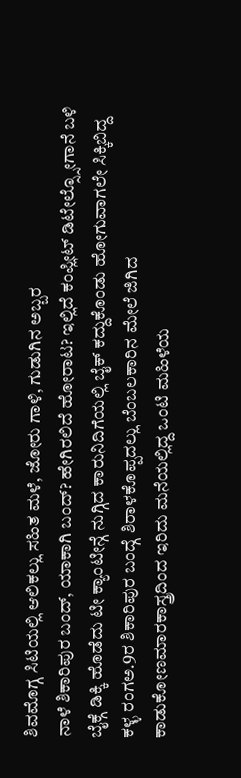ಶಿವಮೊಗ್ಗ ಸಿಟಿಯಲ್ಲಿ ಆಲಿಕಲ್ಲು ಸಹಿತ ಮಳೆ, ಜೋರು ಗಾಳಿ, ಗುಡುಗಿನ ಅಬ್ಬರ
ನಾಳೆ ಶಿಕಾರಿಪುರ ಬಂದ್, ಯಾಕಾಗಿ ಬಂದ್? ಹೇಗಿರಲಿದೆ ಹೋರಾಟ? ಇಲ್ಲಿದೆ ಕಂಪ್ಲೀಟ್ ಡಿಟೇಲ್ಸ್ಸೋಗಾನೆ ಬಳಿ ಬೈಕ್ಗೆ ಡಿಕ್ಕಿ ಹೊಡೆದು ಟೀ ಕ್ಯಾಂಟೀನ್ಗೆ ನುಗ್ಗಿದ ಕಾರುನಿದಿಗೆಯಲ್ಲಿ ಬೈಕ್ ಕದ್ದುಕೊಂಡು ಹೋಗುವಾಗಲೇ ಸಿಕ್ಕಿಬಿದ್ದ ಕಳ್ಳ ರಂಗಅ.9ರ ಶಿಕಾರಿಪುರ ಬಂದ್ಗೆ ಶಿರಾಳಕೊಪ್ಪದಲ್ಲು ಬೆಂಬಲಕಾರಿನ ಮೇಲೆ ಜಿಗಿದ ಕಾಡುಕೋಣಮಾರಕಾಸ್ತ್ರದಿಂದ ಇರಿದು ಮನೆಯಲ್ಲಿದ್ದ ಒಂಟಿ ಮಹಿಳೆಯ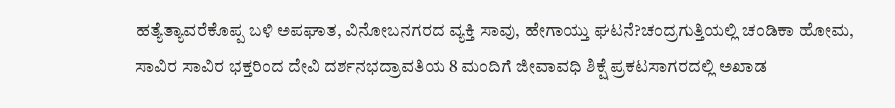ಹತ್ಯೆತ್ಯಾವರೆಕೊಪ್ಪ ಬಳಿ ಅಪಘಾತ, ವಿನೋಬನಗರದ ವ್ಯಕ್ತಿ ಸಾವು, ಹೇಗಾಯ್ತು ಘಟನೆ?ಚಂದ್ರಗುತ್ತಿಯಲ್ಲಿ ಚಂಡಿಕಾ ಹೋಮ, ಸಾವಿರ ಸಾವಿರ ಭಕ್ತರಿಂದ ದೇವಿ ದರ್ಶನಭದ್ರಾವತಿಯ 8 ಮಂದಿಗೆ ಜೀವಾವಧಿ ಶಿಕ್ಷೆ ಪ್ರಕಟಸಾಗರದಲ್ಲಿ ಅಖಾಡ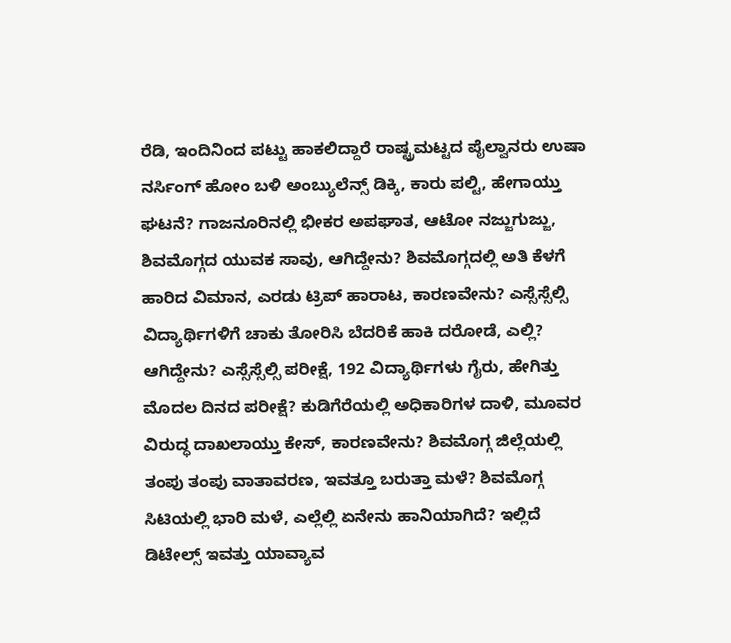ರೆಡಿ, ಇಂದಿನಿಂದ ಪಟ್ಟು ಹಾಕಲಿದ್ದಾರೆ ರಾಷ್ಟ್ರಮಟ್ಟದ ಪೈಲ್ವಾನರು ಉಷಾ ನರ್ಸಿಂಗ್ ಹೋಂ ಬಳಿ ಅಂಬ್ಯುಲೆನ್ಸ್ ಡಿಕ್ಕಿ, ಕಾರು ಪಲ್ಟಿ, ಹೇಗಾಯ್ತು ಘಟನೆ? ಗಾಜನೂರಿನಲ್ಲಿ ಭೀಕರ ಅಪಘಾತ, ಆಟೋ ನಜ್ಜುಗುಜ್ಜು, ಶಿವಮೊಗ್ಗದ ಯುವಕ ಸಾವು, ಆಗಿದ್ದೇನು? ಶಿವಮೊಗ್ಗದಲ್ಲಿ ಅತಿ ಕೆಳಗೆ ಹಾರಿದ ವಿಮಾನ, ಎರಡು ಟ್ರಿಪ್ ಹಾರಾಟ, ಕಾರಣವೇನು? ಎಸ್ಸೆಸ್ಸೆಲ್ಸಿ ವಿದ್ಯಾರ್ಥಿಗಳಿಗೆ ಚಾಕು ತೋರಿಸಿ ಬೆದರಿಕೆ ಹಾಕಿ ದರೋಡೆ, ಎಲ್ಲಿ? ಆಗಿದ್ದೇನು? ಎಸ್ಸೆಸ್ಸೆಲ್ಸಿ ಪರೀಕ್ಷೆ, 192 ವಿದ್ಯಾರ್ಥಿಗಳು ಗೈರು, ಹೇಗಿತ್ತು ಮೊದಲ ದಿನದ ಪರೀಕ್ಷೆ? ಕುಡಿಗೆರೆಯಲ್ಲಿ ಅಧಿಕಾರಿಗಳ ದಾಳಿ, ಮೂವರ ವಿರುದ್ಧ ದಾಖಲಾಯ್ತು ಕೇಸ್, ಕಾರಣವೇನು? ಶಿವಮೊಗ್ಗ ಜಿಲ್ಲೆಯಲ್ಲಿ ತಂಪು ತಂಪು ವಾತಾವರಣ, ಇವತ್ತೂ ಬರುತ್ತಾ ಮಳೆ? ಶಿವಮೊಗ್ಗ ಸಿಟಿಯಲ್ಲಿ ಭಾರಿ ಮಳೆ, ಎಲ್ಲೆಲ್ಲಿ ಏನೇನು ಹಾನಿಯಾಗಿದೆ? ಇಲ್ಲಿದೆ ಡಿಟೇಲ್ಸ್ ಇವತ್ತು ಯಾವ್ಯಾವ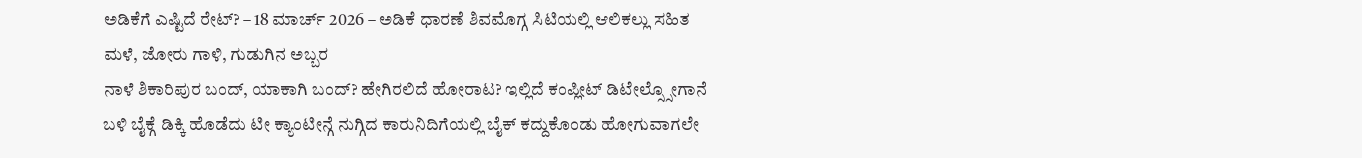ಅಡಿಕೆಗೆ ಎಷ್ಟಿದೆ ರೇಟ್? – 18 ಮಾರ್ಚ್ 2026 – ಅಡಿಕೆ ಧಾರಣೆ ಶಿವಮೊಗ್ಗ ಸಿಟಿಯಲ್ಲಿ ಆಲಿಕಲ್ಲು ಸಹಿತ ಮಳೆ, ಜೋರು ಗಾಳಿ, ಗುಡುಗಿನ ಅಬ್ಬರ
ನಾಳೆ ಶಿಕಾರಿಪುರ ಬಂದ್, ಯಾಕಾಗಿ ಬಂದ್? ಹೇಗಿರಲಿದೆ ಹೋರಾಟ? ಇಲ್ಲಿದೆ ಕಂಪ್ಲೀಟ್ ಡಿಟೇಲ್ಸ್ಸೋಗಾನೆ ಬಳಿ ಬೈಕ್ಗೆ ಡಿಕ್ಕಿ ಹೊಡೆದು ಟೀ ಕ್ಯಾಂಟೀನ್ಗೆ ನುಗ್ಗಿದ ಕಾರುನಿದಿಗೆಯಲ್ಲಿ ಬೈಕ್ ಕದ್ದುಕೊಂಡು ಹೋಗುವಾಗಲೇ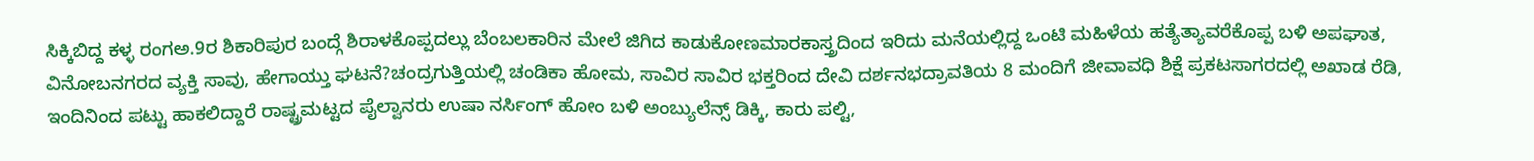ಸಿಕ್ಕಿಬಿದ್ದ ಕಳ್ಳ ರಂಗಅ.9ರ ಶಿಕಾರಿಪುರ ಬಂದ್ಗೆ ಶಿರಾಳಕೊಪ್ಪದಲ್ಲು ಬೆಂಬಲಕಾರಿನ ಮೇಲೆ ಜಿಗಿದ ಕಾಡುಕೋಣಮಾರಕಾಸ್ತ್ರದಿಂದ ಇರಿದು ಮನೆಯಲ್ಲಿದ್ದ ಒಂಟಿ ಮಹಿಳೆಯ ಹತ್ಯೆತ್ಯಾವರೆಕೊಪ್ಪ ಬಳಿ ಅಪಘಾತ, ವಿನೋಬನಗರದ ವ್ಯಕ್ತಿ ಸಾವು, ಹೇಗಾಯ್ತು ಘಟನೆ?ಚಂದ್ರಗುತ್ತಿಯಲ್ಲಿ ಚಂಡಿಕಾ ಹೋಮ, ಸಾವಿರ ಸಾವಿರ ಭಕ್ತರಿಂದ ದೇವಿ ದರ್ಶನಭದ್ರಾವತಿಯ 8 ಮಂದಿಗೆ ಜೀವಾವಧಿ ಶಿಕ್ಷೆ ಪ್ರಕಟಸಾಗರದಲ್ಲಿ ಅಖಾಡ ರೆಡಿ, ಇಂದಿನಿಂದ ಪಟ್ಟು ಹಾಕಲಿದ್ದಾರೆ ರಾಷ್ಟ್ರಮಟ್ಟದ ಪೈಲ್ವಾನರು ಉಷಾ ನರ್ಸಿಂಗ್ ಹೋಂ ಬಳಿ ಅಂಬ್ಯುಲೆನ್ಸ್ ಡಿಕ್ಕಿ, ಕಾರು ಪಲ್ಟಿ,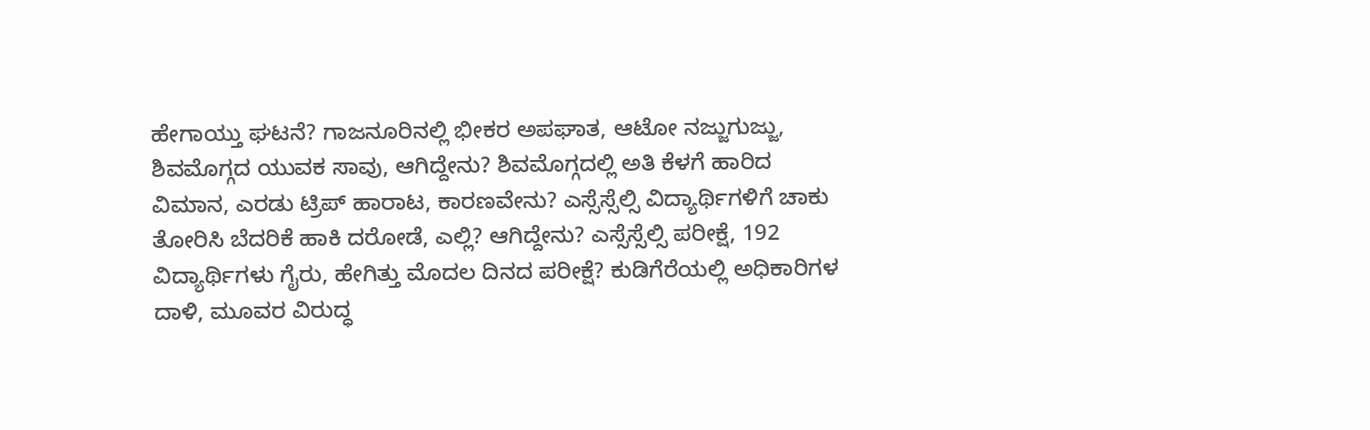ಹೇಗಾಯ್ತು ಘಟನೆ? ಗಾಜನೂರಿನಲ್ಲಿ ಭೀಕರ ಅಪಘಾತ, ಆಟೋ ನಜ್ಜುಗುಜ್ಜು, ಶಿವಮೊಗ್ಗದ ಯುವಕ ಸಾವು, ಆಗಿದ್ದೇನು? ಶಿವಮೊಗ್ಗದಲ್ಲಿ ಅತಿ ಕೆಳಗೆ ಹಾರಿದ ವಿಮಾನ, ಎರಡು ಟ್ರಿಪ್ ಹಾರಾಟ, ಕಾರಣವೇನು? ಎಸ್ಸೆಸ್ಸೆಲ್ಸಿ ವಿದ್ಯಾರ್ಥಿಗಳಿಗೆ ಚಾಕು ತೋರಿಸಿ ಬೆದರಿಕೆ ಹಾಕಿ ದರೋಡೆ, ಎಲ್ಲಿ? ಆಗಿದ್ದೇನು? ಎಸ್ಸೆಸ್ಸೆಲ್ಸಿ ಪರೀಕ್ಷೆ, 192 ವಿದ್ಯಾರ್ಥಿಗಳು ಗೈರು, ಹೇಗಿತ್ತು ಮೊದಲ ದಿನದ ಪರೀಕ್ಷೆ? ಕುಡಿಗೆರೆಯಲ್ಲಿ ಅಧಿಕಾರಿಗಳ ದಾಳಿ, ಮೂವರ ವಿರುದ್ಧ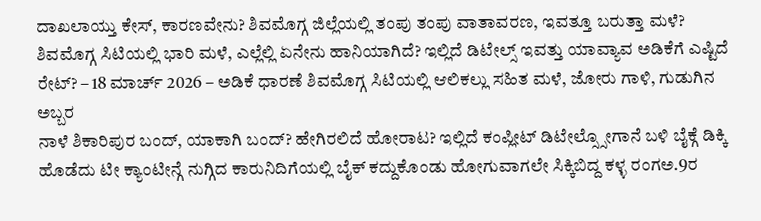ದಾಖಲಾಯ್ತು ಕೇಸ್, ಕಾರಣವೇನು? ಶಿವಮೊಗ್ಗ ಜಿಲ್ಲೆಯಲ್ಲಿ ತಂಪು ತಂಪು ವಾತಾವರಣ, ಇವತ್ತೂ ಬರುತ್ತಾ ಮಳೆ? ಶಿವಮೊಗ್ಗ ಸಿಟಿಯಲ್ಲಿ ಭಾರಿ ಮಳೆ, ಎಲ್ಲೆಲ್ಲಿ ಏನೇನು ಹಾನಿಯಾಗಿದೆ? ಇಲ್ಲಿದೆ ಡಿಟೇಲ್ಸ್ ಇವತ್ತು ಯಾವ್ಯಾವ ಅಡಿಕೆಗೆ ಎಷ್ಟಿದೆ ರೇಟ್? – 18 ಮಾರ್ಚ್ 2026 – ಅಡಿಕೆ ಧಾರಣೆ ಶಿವಮೊಗ್ಗ ಸಿಟಿಯಲ್ಲಿ ಆಲಿಕಲ್ಲು ಸಹಿತ ಮಳೆ, ಜೋರು ಗಾಳಿ, ಗುಡುಗಿನ ಅಬ್ಬರ
ನಾಳೆ ಶಿಕಾರಿಪುರ ಬಂದ್, ಯಾಕಾಗಿ ಬಂದ್? ಹೇಗಿರಲಿದೆ ಹೋರಾಟ? ಇಲ್ಲಿದೆ ಕಂಪ್ಲೀಟ್ ಡಿಟೇಲ್ಸ್ಸೋಗಾನೆ ಬಳಿ ಬೈಕ್ಗೆ ಡಿಕ್ಕಿ ಹೊಡೆದು ಟೀ ಕ್ಯಾಂಟೀನ್ಗೆ ನುಗ್ಗಿದ ಕಾರುನಿದಿಗೆಯಲ್ಲಿ ಬೈಕ್ ಕದ್ದುಕೊಂಡು ಹೋಗುವಾಗಲೇ ಸಿಕ್ಕಿಬಿದ್ದ ಕಳ್ಳ ರಂಗಅ.9ರ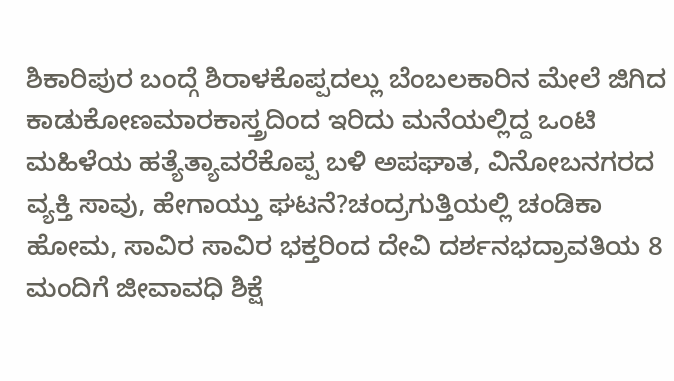ಶಿಕಾರಿಪುರ ಬಂದ್ಗೆ ಶಿರಾಳಕೊಪ್ಪದಲ್ಲು ಬೆಂಬಲಕಾರಿನ ಮೇಲೆ ಜಿಗಿದ ಕಾಡುಕೋಣಮಾರಕಾಸ್ತ್ರದಿಂದ ಇರಿದು ಮನೆಯಲ್ಲಿದ್ದ ಒಂಟಿ ಮಹಿಳೆಯ ಹತ್ಯೆತ್ಯಾವರೆಕೊಪ್ಪ ಬಳಿ ಅಪಘಾತ, ವಿನೋಬನಗರದ ವ್ಯಕ್ತಿ ಸಾವು, ಹೇಗಾಯ್ತು ಘಟನೆ?ಚಂದ್ರಗುತ್ತಿಯಲ್ಲಿ ಚಂಡಿಕಾ ಹೋಮ, ಸಾವಿರ ಸಾವಿರ ಭಕ್ತರಿಂದ ದೇವಿ ದರ್ಶನಭದ್ರಾವತಿಯ 8 ಮಂದಿಗೆ ಜೀವಾವಧಿ ಶಿಕ್ಷೆ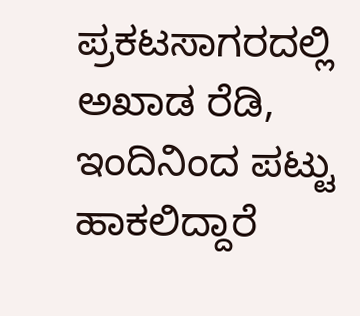ಪ್ರಕಟಸಾಗರದಲ್ಲಿ ಅಖಾಡ ರೆಡಿ, ಇಂದಿನಿಂದ ಪಟ್ಟು ಹಾಕಲಿದ್ದಾರೆ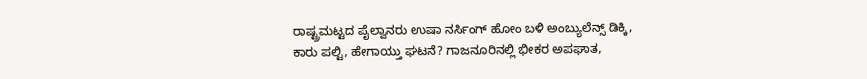ರಾಷ್ಟ್ರಮಟ್ಟದ ಪೈಲ್ವಾನರು ಉಷಾ ನರ್ಸಿಂಗ್ ಹೋಂ ಬಳಿ ಅಂಬ್ಯುಲೆನ್ಸ್ ಡಿಕ್ಕಿ, ಕಾರು ಪಲ್ಟಿ, ಹೇಗಾಯ್ತು ಘಟನೆ? ಗಾಜನೂರಿನಲ್ಲಿ ಭೀಕರ ಅಪಘಾತ,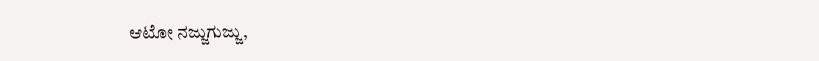ಆಟೋ ನಜ್ಜುಗುಜ್ಜು,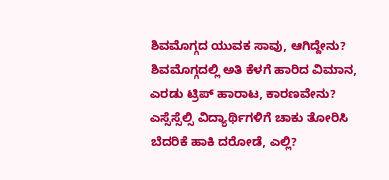ಶಿವಮೊಗ್ಗದ ಯುವಕ ಸಾವು, ಆಗಿದ್ದೇನು? ಶಿವಮೊಗ್ಗದಲ್ಲಿ ಅತಿ ಕೆಳಗೆ ಹಾರಿದ ವಿಮಾನ, ಎರಡು ಟ್ರಿಪ್ ಹಾರಾಟ, ಕಾರಣವೇನು? ಎಸ್ಸೆಸ್ಸೆಲ್ಸಿ ವಿದ್ಯಾರ್ಥಿಗಳಿಗೆ ಚಾಕು ತೋರಿಸಿ ಬೆದರಿಕೆ ಹಾಕಿ ದರೋಡೆ, ಎಲ್ಲಿ?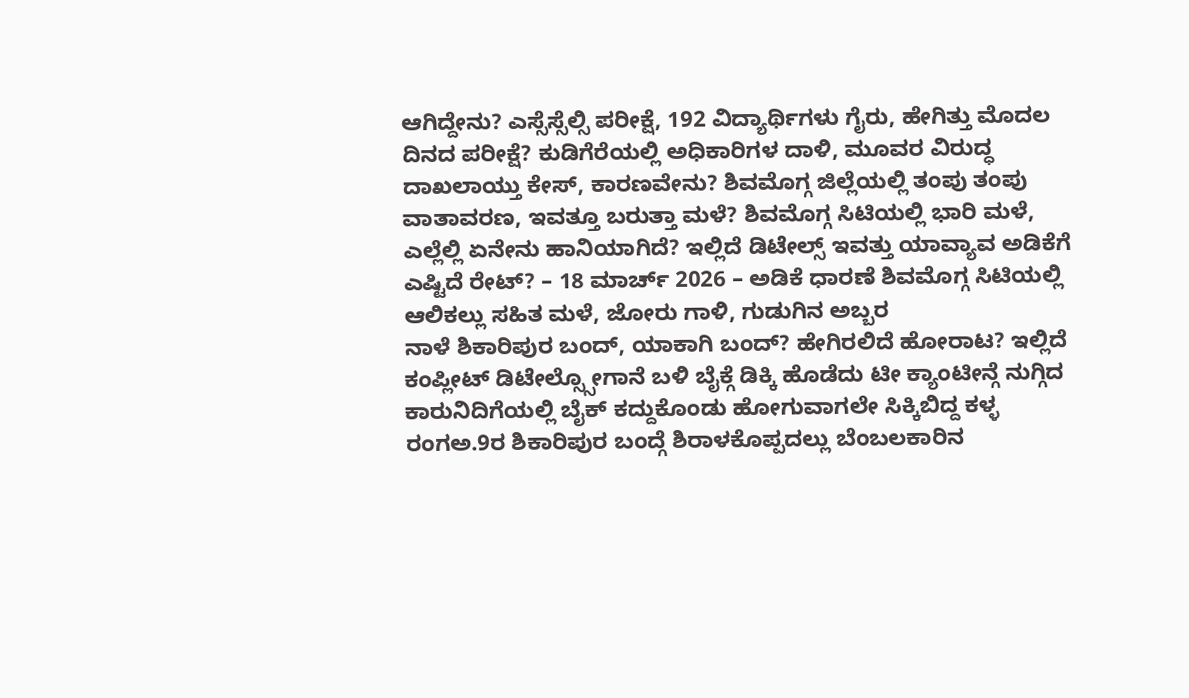ಆಗಿದ್ದೇನು? ಎಸ್ಸೆಸ್ಸೆಲ್ಸಿ ಪರೀಕ್ಷೆ, 192 ವಿದ್ಯಾರ್ಥಿಗಳು ಗೈರು, ಹೇಗಿತ್ತು ಮೊದಲ ದಿನದ ಪರೀಕ್ಷೆ? ಕುಡಿಗೆರೆಯಲ್ಲಿ ಅಧಿಕಾರಿಗಳ ದಾಳಿ, ಮೂವರ ವಿರುದ್ಧ ದಾಖಲಾಯ್ತು ಕೇಸ್, ಕಾರಣವೇನು? ಶಿವಮೊಗ್ಗ ಜಿಲ್ಲೆಯಲ್ಲಿ ತಂಪು ತಂಪು ವಾತಾವರಣ, ಇವತ್ತೂ ಬರುತ್ತಾ ಮಳೆ? ಶಿವಮೊಗ್ಗ ಸಿಟಿಯಲ್ಲಿ ಭಾರಿ ಮಳೆ, ಎಲ್ಲೆಲ್ಲಿ ಏನೇನು ಹಾನಿಯಾಗಿದೆ? ಇಲ್ಲಿದೆ ಡಿಟೇಲ್ಸ್ ಇವತ್ತು ಯಾವ್ಯಾವ ಅಡಿಕೆಗೆ ಎಷ್ಟಿದೆ ರೇಟ್? – 18 ಮಾರ್ಚ್ 2026 – ಅಡಿಕೆ ಧಾರಣೆ ಶಿವಮೊಗ್ಗ ಸಿಟಿಯಲ್ಲಿ ಆಲಿಕಲ್ಲು ಸಹಿತ ಮಳೆ, ಜೋರು ಗಾಳಿ, ಗುಡುಗಿನ ಅಬ್ಬರ
ನಾಳೆ ಶಿಕಾರಿಪುರ ಬಂದ್, ಯಾಕಾಗಿ ಬಂದ್? ಹೇಗಿರಲಿದೆ ಹೋರಾಟ? ಇಲ್ಲಿದೆ ಕಂಪ್ಲೀಟ್ ಡಿಟೇಲ್ಸ್ಸೋಗಾನೆ ಬಳಿ ಬೈಕ್ಗೆ ಡಿಕ್ಕಿ ಹೊಡೆದು ಟೀ ಕ್ಯಾಂಟೀನ್ಗೆ ನುಗ್ಗಿದ ಕಾರುನಿದಿಗೆಯಲ್ಲಿ ಬೈಕ್ ಕದ್ದುಕೊಂಡು ಹೋಗುವಾಗಲೇ ಸಿಕ್ಕಿಬಿದ್ದ ಕಳ್ಳ ರಂಗಅ.9ರ ಶಿಕಾರಿಪುರ ಬಂದ್ಗೆ ಶಿರಾಳಕೊಪ್ಪದಲ್ಲು ಬೆಂಬಲಕಾರಿನ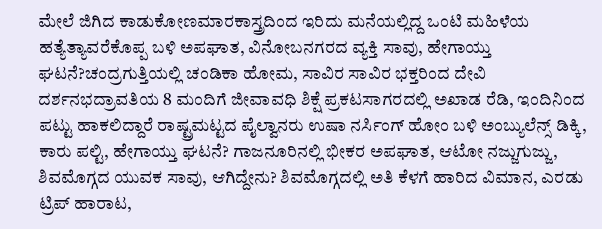ಮೇಲೆ ಜಿಗಿದ ಕಾಡುಕೋಣಮಾರಕಾಸ್ತ್ರದಿಂದ ಇರಿದು ಮನೆಯಲ್ಲಿದ್ದ ಒಂಟಿ ಮಹಿಳೆಯ ಹತ್ಯೆತ್ಯಾವರೆಕೊಪ್ಪ ಬಳಿ ಅಪಘಾತ, ವಿನೋಬನಗರದ ವ್ಯಕ್ತಿ ಸಾವು, ಹೇಗಾಯ್ತು ಘಟನೆ?ಚಂದ್ರಗುತ್ತಿಯಲ್ಲಿ ಚಂಡಿಕಾ ಹೋಮ, ಸಾವಿರ ಸಾವಿರ ಭಕ್ತರಿಂದ ದೇವಿ ದರ್ಶನಭದ್ರಾವತಿಯ 8 ಮಂದಿಗೆ ಜೀವಾವಧಿ ಶಿಕ್ಷೆ ಪ್ರಕಟಸಾಗರದಲ್ಲಿ ಅಖಾಡ ರೆಡಿ, ಇಂದಿನಿಂದ ಪಟ್ಟು ಹಾಕಲಿದ್ದಾರೆ ರಾಷ್ಟ್ರಮಟ್ಟದ ಪೈಲ್ವಾನರು ಉಷಾ ನರ್ಸಿಂಗ್ ಹೋಂ ಬಳಿ ಅಂಬ್ಯುಲೆನ್ಸ್ ಡಿಕ್ಕಿ, ಕಾರು ಪಲ್ಟಿ, ಹೇಗಾಯ್ತು ಘಟನೆ? ಗಾಜನೂರಿನಲ್ಲಿ ಭೀಕರ ಅಪಘಾತ, ಆಟೋ ನಜ್ಜುಗುಜ್ಜು, ಶಿವಮೊಗ್ಗದ ಯುವಕ ಸಾವು, ಆಗಿದ್ದೇನು? ಶಿವಮೊಗ್ಗದಲ್ಲಿ ಅತಿ ಕೆಳಗೆ ಹಾರಿದ ವಿಮಾನ, ಎರಡು ಟ್ರಿಪ್ ಹಾರಾಟ,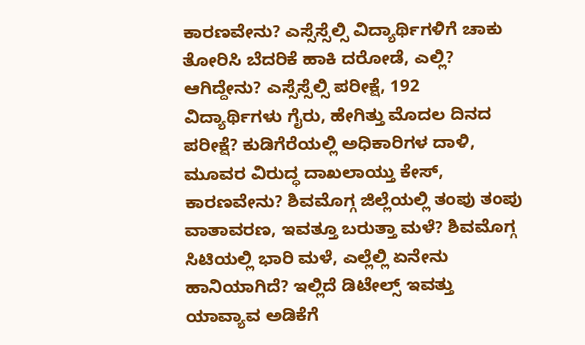ಕಾರಣವೇನು? ಎಸ್ಸೆಸ್ಸೆಲ್ಸಿ ವಿದ್ಯಾರ್ಥಿಗಳಿಗೆ ಚಾಕು ತೋರಿಸಿ ಬೆದರಿಕೆ ಹಾಕಿ ದರೋಡೆ, ಎಲ್ಲಿ? ಆಗಿದ್ದೇನು? ಎಸ್ಸೆಸ್ಸೆಲ್ಸಿ ಪರೀಕ್ಷೆ, 192 ವಿದ್ಯಾರ್ಥಿಗಳು ಗೈರು, ಹೇಗಿತ್ತು ಮೊದಲ ದಿನದ ಪರೀಕ್ಷೆ? ಕುಡಿಗೆರೆಯಲ್ಲಿ ಅಧಿಕಾರಿಗಳ ದಾಳಿ, ಮೂವರ ವಿರುದ್ಧ ದಾಖಲಾಯ್ತು ಕೇಸ್, ಕಾರಣವೇನು? ಶಿವಮೊಗ್ಗ ಜಿಲ್ಲೆಯಲ್ಲಿ ತಂಪು ತಂಪು ವಾತಾವರಣ, ಇವತ್ತೂ ಬರುತ್ತಾ ಮಳೆ? ಶಿವಮೊಗ್ಗ ಸಿಟಿಯಲ್ಲಿ ಭಾರಿ ಮಳೆ, ಎಲ್ಲೆಲ್ಲಿ ಏನೇನು ಹಾನಿಯಾಗಿದೆ? ಇಲ್ಲಿದೆ ಡಿಟೇಲ್ಸ್ ಇವತ್ತು ಯಾವ್ಯಾವ ಅಡಿಕೆಗೆ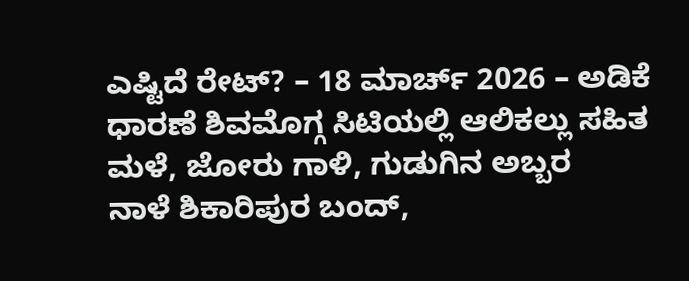ಎಷ್ಟಿದೆ ರೇಟ್? – 18 ಮಾರ್ಚ್ 2026 – ಅಡಿಕೆ ಧಾರಣೆ ಶಿವಮೊಗ್ಗ ಸಿಟಿಯಲ್ಲಿ ಆಲಿಕಲ್ಲು ಸಹಿತ ಮಳೆ, ಜೋರು ಗಾಳಿ, ಗುಡುಗಿನ ಅಬ್ಬರ
ನಾಳೆ ಶಿಕಾರಿಪುರ ಬಂದ್,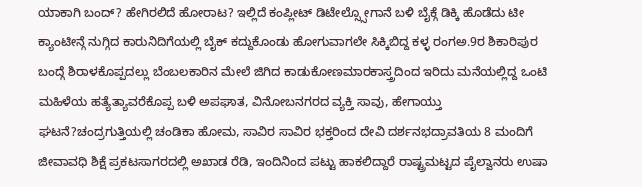ಯಾಕಾಗಿ ಬಂದ್? ಹೇಗಿರಲಿದೆ ಹೋರಾಟ? ಇಲ್ಲಿದೆ ಕಂಪ್ಲೀಟ್ ಡಿಟೇಲ್ಸ್ಸೋಗಾನೆ ಬಳಿ ಬೈಕ್ಗೆ ಡಿಕ್ಕಿ ಹೊಡೆದು ಟೀ ಕ್ಯಾಂಟೀನ್ಗೆ ನುಗ್ಗಿದ ಕಾರುನಿದಿಗೆಯಲ್ಲಿ ಬೈಕ್ ಕದ್ದುಕೊಂಡು ಹೋಗುವಾಗಲೇ ಸಿಕ್ಕಿಬಿದ್ದ ಕಳ್ಳ ರಂಗಅ.9ರ ಶಿಕಾರಿಪುರ ಬಂದ್ಗೆ ಶಿರಾಳಕೊಪ್ಪದಲ್ಲು ಬೆಂಬಲಕಾರಿನ ಮೇಲೆ ಜಿಗಿದ ಕಾಡುಕೋಣಮಾರಕಾಸ್ತ್ರದಿಂದ ಇರಿದು ಮನೆಯಲ್ಲಿದ್ದ ಒಂಟಿ ಮಹಿಳೆಯ ಹತ್ಯೆತ್ಯಾವರೆಕೊಪ್ಪ ಬಳಿ ಅಪಘಾತ, ವಿನೋಬನಗರದ ವ್ಯಕ್ತಿ ಸಾವು, ಹೇಗಾಯ್ತು ಘಟನೆ?ಚಂದ್ರಗುತ್ತಿಯಲ್ಲಿ ಚಂಡಿಕಾ ಹೋಮ, ಸಾವಿರ ಸಾವಿರ ಭಕ್ತರಿಂದ ದೇವಿ ದರ್ಶನಭದ್ರಾವತಿಯ 8 ಮಂದಿಗೆ ಜೀವಾವಧಿ ಶಿಕ್ಷೆ ಪ್ರಕಟಸಾಗರದಲ್ಲಿ ಅಖಾಡ ರೆಡಿ, ಇಂದಿನಿಂದ ಪಟ್ಟು ಹಾಕಲಿದ್ದಾರೆ ರಾಷ್ಟ್ರಮಟ್ಟದ ಪೈಲ್ವಾನರು ಉಷಾ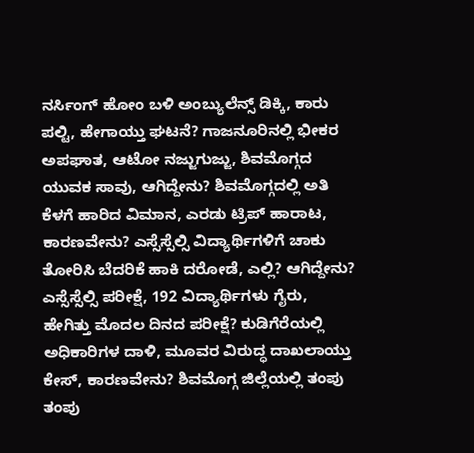ನರ್ಸಿಂಗ್ ಹೋಂ ಬಳಿ ಅಂಬ್ಯುಲೆನ್ಸ್ ಡಿಕ್ಕಿ, ಕಾರು ಪಲ್ಟಿ, ಹೇಗಾಯ್ತು ಘಟನೆ? ಗಾಜನೂರಿನಲ್ಲಿ ಭೀಕರ ಅಪಘಾತ, ಆಟೋ ನಜ್ಜುಗುಜ್ಜು, ಶಿವಮೊಗ್ಗದ ಯುವಕ ಸಾವು, ಆಗಿದ್ದೇನು? ಶಿವಮೊಗ್ಗದಲ್ಲಿ ಅತಿ ಕೆಳಗೆ ಹಾರಿದ ವಿಮಾನ, ಎರಡು ಟ್ರಿಪ್ ಹಾರಾಟ, ಕಾರಣವೇನು? ಎಸ್ಸೆಸ್ಸೆಲ್ಸಿ ವಿದ್ಯಾರ್ಥಿಗಳಿಗೆ ಚಾಕು ತೋರಿಸಿ ಬೆದರಿಕೆ ಹಾಕಿ ದರೋಡೆ, ಎಲ್ಲಿ? ಆಗಿದ್ದೇನು? ಎಸ್ಸೆಸ್ಸೆಲ್ಸಿ ಪರೀಕ್ಷೆ, 192 ವಿದ್ಯಾರ್ಥಿಗಳು ಗೈರು, ಹೇಗಿತ್ತು ಮೊದಲ ದಿನದ ಪರೀಕ್ಷೆ? ಕುಡಿಗೆರೆಯಲ್ಲಿ ಅಧಿಕಾರಿಗಳ ದಾಳಿ, ಮೂವರ ವಿರುದ್ಧ ದಾಖಲಾಯ್ತು ಕೇಸ್, ಕಾರಣವೇನು? ಶಿವಮೊಗ್ಗ ಜಿಲ್ಲೆಯಲ್ಲಿ ತಂಪು ತಂಪು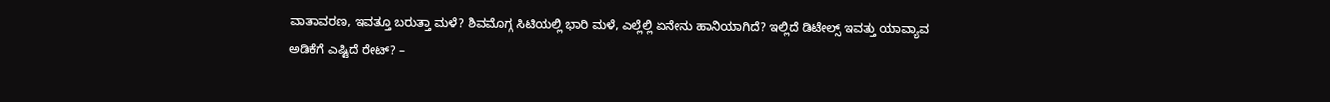ವಾತಾವರಣ, ಇವತ್ತೂ ಬರುತ್ತಾ ಮಳೆ? ಶಿವಮೊಗ್ಗ ಸಿಟಿಯಲ್ಲಿ ಭಾರಿ ಮಳೆ, ಎಲ್ಲೆಲ್ಲಿ ಏನೇನು ಹಾನಿಯಾಗಿದೆ? ಇಲ್ಲಿದೆ ಡಿಟೇಲ್ಸ್ ಇವತ್ತು ಯಾವ್ಯಾವ ಅಡಿಕೆಗೆ ಎಷ್ಟಿದೆ ರೇಟ್? –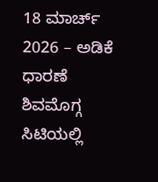18 ಮಾರ್ಚ್ 2026 – ಅಡಿಕೆ ಧಾರಣೆ ಶಿವಮೊಗ್ಗ ಸಿಟಿಯಲ್ಲಿ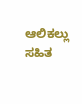ಆಲಿಕಲ್ಲು ಸಹಿತ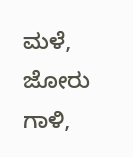ಮಳೆ, ಜೋರು ಗಾಳಿ,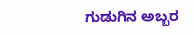ಗುಡುಗಿನ ಅಬ್ಬರ